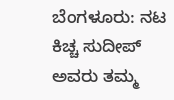ಬೆಂಗಳೂರು: ನಟ ಕಿಚ್ಚ ಸುದೀಪ್ ಅವರು ತಮ್ಮ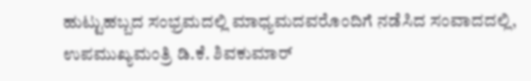ಹುಟ್ಟುಹಬ್ಬದ ಸಂಭ್ರಮದಲ್ಲಿ ಮಾಧ್ಯಮದವರೊಂದಿಗೆ ನಡೆಸಿದ ಸಂವಾದದಲ್ಲಿ, ಉಪಮುಖ್ಯಮಂತ್ರಿ ಡಿ.ಕೆ. ಶಿವಕುಮಾರ್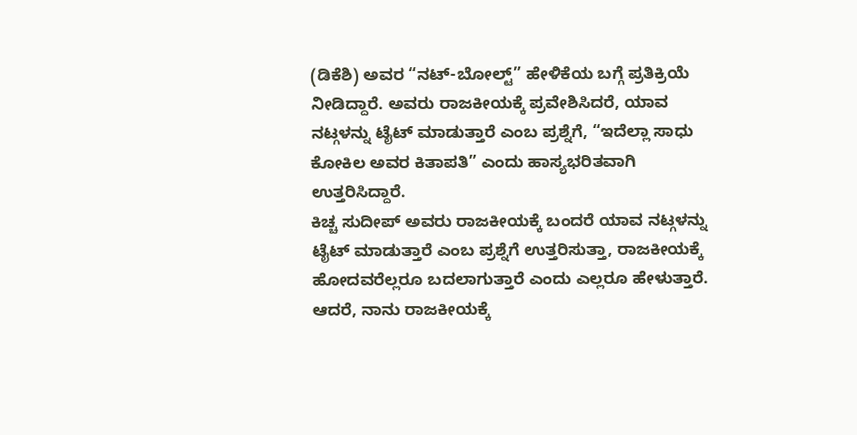(ಡಿಕೆಶಿ) ಅವರ “ನಟ್-ಬೋಲ್ಟ್” ಹೇಳಿಕೆಯ ಬಗ್ಗೆ ಪ್ರತಿಕ್ರಿಯೆ ನೀಡಿದ್ದಾರೆ. ಅವರು ರಾಜಕೀಯಕ್ಕೆ ಪ್ರವೇಶಿಸಿದರೆ, ಯಾವ ನಟ್ಗಳನ್ನು ಟೈಟ್ ಮಾಡುತ್ತಾರೆ ಎಂಬ ಪ್ರಶ್ನೆಗೆ, “ಇದೆಲ್ಲಾ ಸಾಧು ಕೋಕಿಲ ಅವರ ಕಿತಾಪತಿ” ಎಂದು ಹಾಸ್ಯಭರಿತವಾಗಿ ಉತ್ತರಿಸಿದ್ದಾರೆ.
ಕಿಚ್ಚ ಸುದೀಪ್ ಅವರು ರಾಜಕೀಯಕ್ಕೆ ಬಂದರೆ ಯಾವ ನಟ್ಗಳನ್ನು ಟೈಟ್ ಮಾಡುತ್ತಾರೆ ಎಂಬ ಪ್ರಶ್ನೆಗೆ ಉತ್ತರಿಸುತ್ತಾ, ರಾಜಕೀಯಕ್ಕೆ ಹೋದವರೆಲ್ಲರೂ ಬದಲಾಗುತ್ತಾರೆ ಎಂದು ಎಲ್ಲರೂ ಹೇಳುತ್ತಾರೆ. ಆದರೆ, ನಾನು ರಾಜಕೀಯಕ್ಕೆ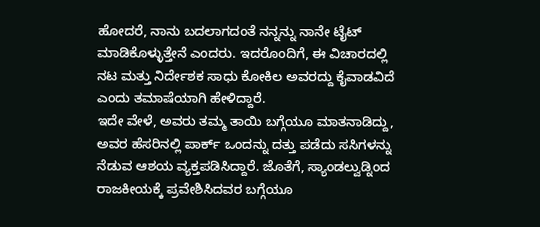ಹೋದರೆ, ನಾನು ಬದಲಾಗದಂತೆ ನನ್ನನ್ನು ನಾನೇ ಟೈಟ್ ಮಾಡಿಕೊಳ್ಳುತ್ತೇನೆ ಎಂದರು. ಇದರೊಂದಿಗೆ, ಈ ವಿಚಾರದಲ್ಲಿ ನಟ ಮತ್ತು ನಿರ್ದೇಶಕ ಸಾಧು ಕೋಕಿಲ ಅವರದ್ದು ಕೈವಾಡವಿದೆ ಎಂದು ತಮಾಷೆಯಾಗಿ ಹೇಳಿದ್ದಾರೆ.
ಇದೇ ವೇಳೆ, ಅವರು ತಮ್ಮ ತಾಯಿ ಬಗ್ಗೆಯೂ ಮಾತನಾಡಿದ್ದು, ಅವರ ಹೆಸರಿನಲ್ಲಿ ಪಾರ್ಕ್ ಒಂದನ್ನು ದತ್ತು ಪಡೆದು ಸಸಿಗಳನ್ನು ನೆಡುವ ಆಶಯ ವ್ಯಕ್ತಪಡಿಸಿದ್ದಾರೆ. ಜೊತೆಗೆ, ಸ್ಯಾಂಡಲ್ವುಡ್ನಿಂದ ರಾಜಕೀಯಕ್ಕೆ ಪ್ರವೇಶಿಸಿದವರ ಬಗ್ಗೆಯೂ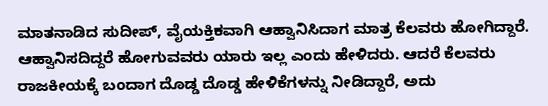ಮಾತನಾಡಿದ ಸುದೀಪ್, ವೈಯಕ್ತಿಕವಾಗಿ ಆಹ್ವಾನಿಸಿದಾಗ ಮಾತ್ರ ಕೆಲವರು ಹೋಗಿದ್ದಾರೆ. ಆಹ್ವಾನಿಸದಿದ್ದರೆ ಹೋಗುವವರು ಯಾರು ಇಲ್ಲ ಎಂದು ಹೇಳಿದರು. ಆದರೆ ಕೆಲವರು ರಾಜಕೀಯಕ್ಕೆ ಬಂದಾಗ ದೊಡ್ಡ ದೊಡ್ಡ ಹೇಳಿಕೆಗಳನ್ನು ನೀಡಿದ್ದಾರೆ, ಅದು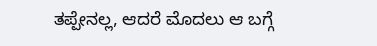ತಪ್ಪೇನಲ್ಲ, ಆದರೆ ಮೊದಲು ಆ ಬಗ್ಗೆ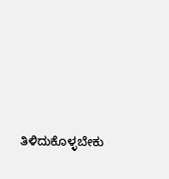ತಿಳಿದುಕೊಳ್ಳಬೇಕು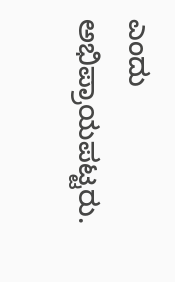ಎಂದು ಅಭಿಪ್ರಾಯಪಟ್ಟರು.